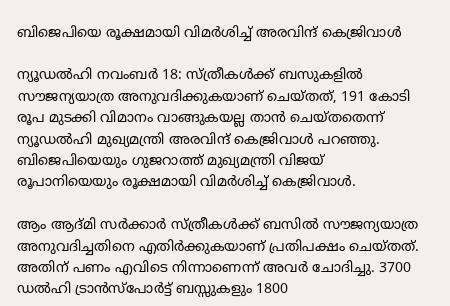ബിജെപിയെ രൂക്ഷമായി വിമര്‍ശിച്ച് അരവിന്ദ് കെജ്രിവാള്‍

ന്യൂഡല്‍ഹി നവംബര്‍ 18: സ്ത്രീകള്‍ക്ക് ബസുകളില്‍ സൗജന്യയാത്ര അനുവദിക്കുകയാണ് ചെയ്തത്, 191 കോടി രൂപ മുടക്കി വിമാനം വാങ്ങുകയല്ല താന്‍ ചെയ്തതെന്ന് ന്യൂഡല്‍ഹി മുഖ്യമന്ത്രി അരവിന്ദ് കെജ്രിവാള്‍ പറഞ്ഞു. ബിജെപിയെയും ഗുജറാത്ത് മുഖ്യമന്ത്രി വിജയ് രൂപാനിയെയും രൂക്ഷമായി വിമര്‍ശിച്ച് കെജ്രിവാള്‍.

ആം ആദ്മി സര്‍ക്കാര്‍ സ്ത്രീകള്‍ക്ക് ബസില്‍ സൗജന്യയാത്ര അനുവദിച്ചതിനെ എതിര്‍ക്കുകയാണ് പ്രതിപക്ഷം ചെയ്തത്. അതിന് പണം എവിടെ നിന്നാണെന്ന് അവര്‍ ചോദിച്ചു. 3700 ഡല്‍ഹി ട്രാന്‍സ്പോര്‍ട്ട് ബസ്സുകളും 1800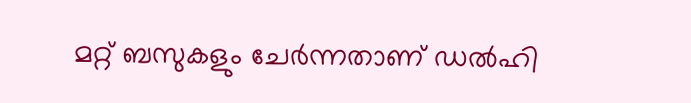മറ്റ് ബസുകളും ചേര്‍ന്നതാണ് ഡല്‍ഹി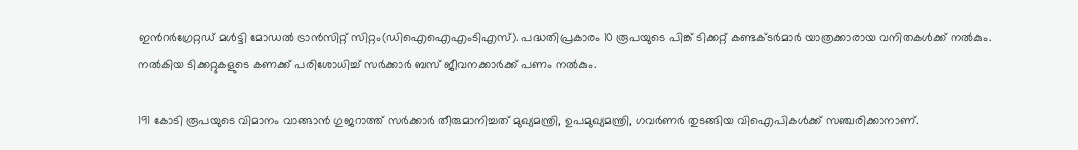ഇന്‍റര്‍ഗ്രേറ്റഡ് മള്‍ട്ടി മോഡല്‍ ട്രാന്‍സിറ്റ് സിറ്റം(ഡിഐഐഎംടിഎസ്). പദ്ധതിപ്രകാരം 10 രൂപയുടെ പിങ്ക് ടിക്കറ്റ് കണ്ടക്ടര്‍മാര്‍ യാത്രക്കാരായ വനിതകള്‍ക്ക് നല്‍കും. നല്‍കിയ ടിക്കറ്റുകളുടെ കണക്ക് പരിശോധിച്ച് സര്‍ക്കാര്‍ ബസ് ജീവനക്കാര്‍ക്ക് പണം നല്‍കും.

191 കോടി രൂപയുടെ വിമാനം വാങ്ങാന്‍ ഗുജറാത്ത് സര്‍ക്കാര്‍ തീരുമാനിച്ചത് മുഖ്യമന്ത്രി, ഉപമുഖ്യമന്ത്രി, ഗവര്‍ണര്‍ തുടങ്ങിയ വിഐപികള്‍ക്ക് സഞ്ചരിക്കാനാണ്.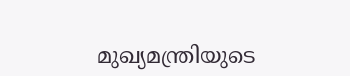മുഖ്യമന്ത്രിയുടെ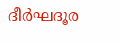ദീര്‍ഘദൂര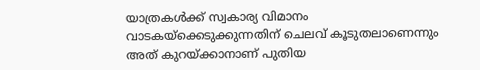യാത്രകള്‍ക്ക് സ്വകാര്യ വിമാനം വാടകയ്ക്കെടുക്കുന്നതിന് ചെലവ് കൂടുതലാണെന്നും അത് കുറയ്ക്കാനാണ് പുതിയ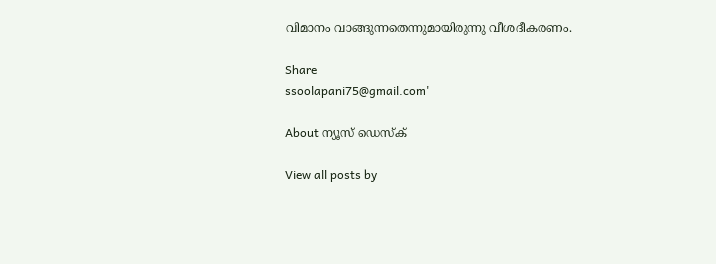വിമാനം വാങ്ങുന്നതെന്നുമായിരുന്നു വീശദീകരണം.

Share
ssoolapani75@gmail.com'

About ന്യൂസ് ഡെസ്ക്

View all posts by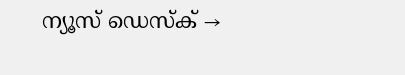ന്യൂസ് ഡെസ്ക് →